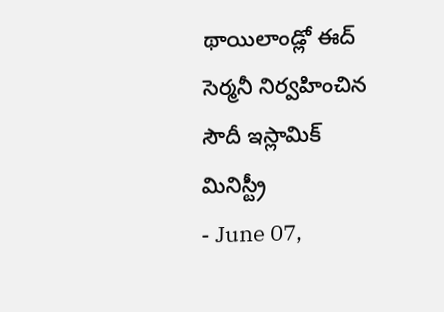థాయిలాండ్లో ఈద్ సెర్మనీ నిర్వహించిన సౌదీ ఇస్లామిక్ మినిస్ట్రీ
- June 07,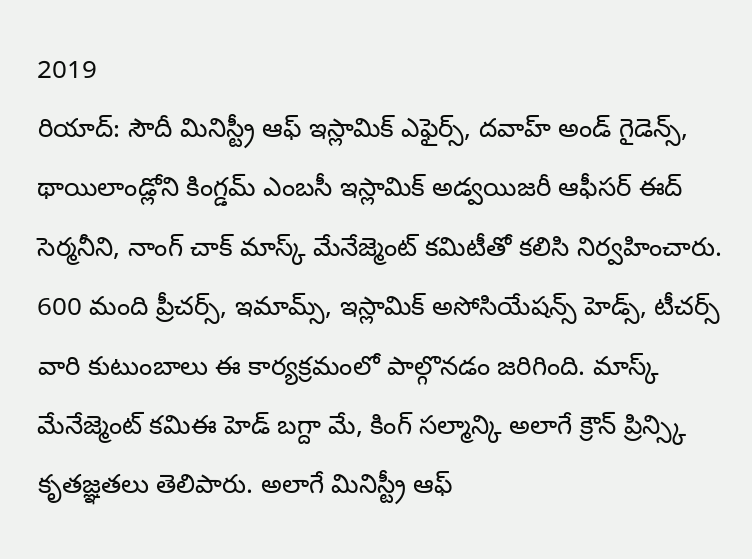2019
రియాద్: సౌదీ మినిస్ట్రీ ఆఫ్ ఇస్లామిక్ ఎఫైర్స్, దవాహ్ అండ్ గైడెన్స్, థాయిలాండ్లోని కింగ్డమ్ ఎంబసీ ఇస్లామిక్ అడ్వయిజరీ ఆఫీసర్ ఈద్ సెర్మనీని, నాంగ్ చాక్ మాస్క్ మేనేజ్మెంట్ కమిటీతో కలిసి నిర్వహించారు. 600 మంది ప్రీచర్స్, ఇమామ్స్, ఇస్లామిక్ అసోసియేషన్స్ హెడ్స్, టీచర్స్ వారి కుటుంబాలు ఈ కార్యక్రమంలో పాల్గొనడం జరిగింది. మాస్క్ మేనేజ్మెంట్ కమిఈ హెడ్ బగ్దా మే, కింగ్ సల్మాన్కి అలాగే క్రౌన్ ప్రిన్స్కి కృతజ్ఞతలు తెలిపారు. అలాగే మినిస్ట్రీ ఆఫ్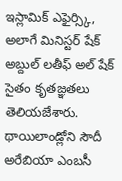ఇస్లామిక్ ఎఫైర్స్కి, అలాగే మినిస్టర్ షేక్ అబ్దుల్ లతీఫ్ అల్ షేక్ సైతం కృతజ్ఞతలు తెలియజేశారు. థాయిలాండ్లోని సౌదీ అరేబియా ఎంబసీ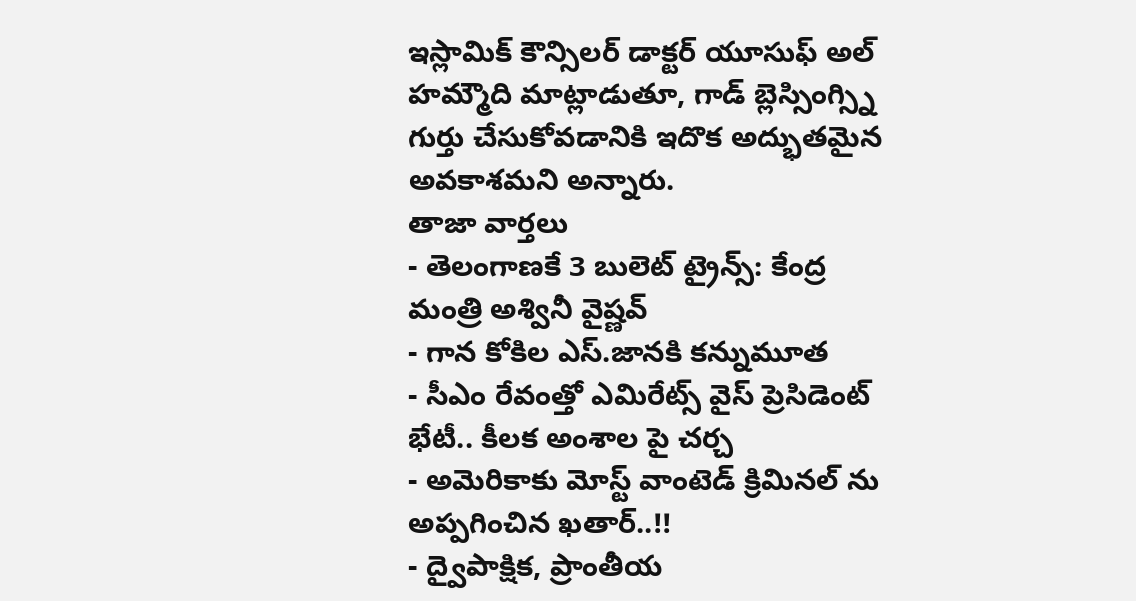ఇస్లామిక్ కౌన్సిలర్ డాక్టర్ యూసుఫ్ అల్ హమ్మౌది మాట్లాడుతూ, గాడ్ బ్లెస్సింగ్స్ని గుర్తు చేసుకోవడానికి ఇదొక అద్భుతమైన అవకాశమని అన్నారు.
తాజా వార్తలు
- తెలంగాణకే 3 బులెట్ ట్రైన్స్: కేంద్ర మంత్రి అశ్వినీ వైష్ణవ్
- గాన కోకిల ఎస్.జానకి కన్నుమూత
- సీఎం రేవంత్తో ఎమిరేట్స్ వైస్ ప్రెసిడెంట్ భేటీ.. కీలక అంశాల పై చర్చ
- అమెరికాకు మోస్ట్ వాంటెడ్ క్రిమినల్ ను అప్పగించిన ఖతార్..!!
- ద్వైపాక్షిక, ప్రాంతీయ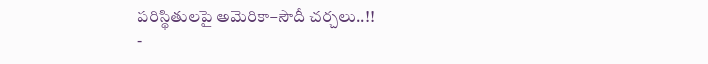పరిస్థితులపై అమెరికా–సౌదీ చర్చలు..!!
-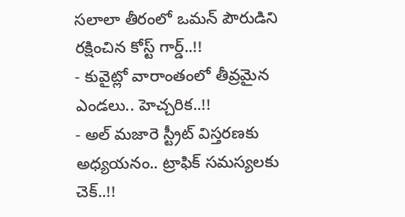సలాలా తీరంలో ఒమన్ పౌరుడిని రక్షించిన కోస్ట్ గార్డ్..!!
- కువైట్లో వారాంతంలో తీవ్రమైన ఎండలు.. హెచ్చరిక..!!
- అల్ మజారె స్ట్రీట్ విస్తరణకు అధ్యయనం.. ట్రాఫిక్ సమస్యలకు చెక్..!!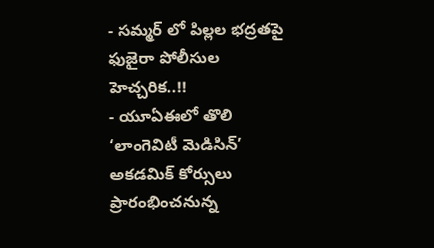- సమ్మర్ లో పిల్లల భద్రతపై ఫుజైరా పోలీసుల హెచ్చరిక..!!
- యూఏఈలో తొలి ‘లాంగెవిటీ మెడిసిన్’ అకడమిక్ కోర్సులు ప్రారంభించనున్న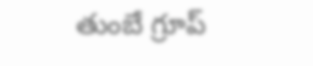తుంబే గ్రూప్